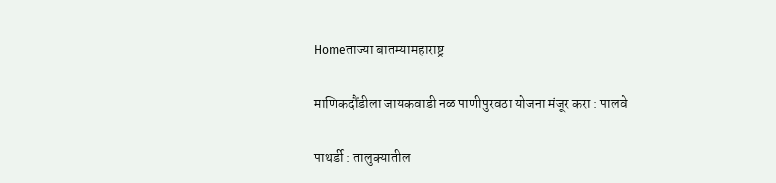Homeताज्या बातम्यामहाराष्ट्र

माणिकदौंडीला जायकवाडी नळ पाणीपुरवठा योजना मंजूर करा : पालवे

पाथर्डी : तालुक्यातील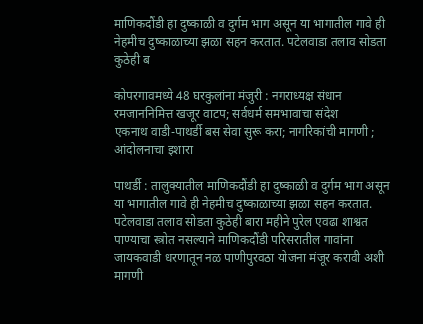माणिकदौंडी हा दुष्काळी व दुर्गम भाग असून या भागातील गावे ही नेहमीच दुष्काळाच्या झळा सहन करतात. पटेलवाडा तलाव सोडता कुठेही ब

कोपरगावमध्ये 48 घरकुलांना मंजुरी : नगराध्यक्ष संधान
रमजाननिमित्त खजूर वाटप; सर्वधर्म समभावाचा संदेश
एकनाथ वाडी-पाथर्डी बस सेवा सुरू करा; नागरिकांची मागणी ; आंदोलनाचा इशारा

पाथर्डी : तालुक्यातील माणिकदौंडी हा दुष्काळी व दुर्गम भाग असून या भागातील गावे ही नेहमीच दुष्काळाच्या झळा सहन करतात. पटेलवाडा तलाव सोडता कुठेही बारा महीने पुरेल एवढा शाश्वत पाण्याचा स्त्रोत नसल्याने माणिकदौंडी परिसरातील गावांना जायकवाडी धरणातून नळ पाणीपुरवठा योजना मंजूर करावी अशी मागणी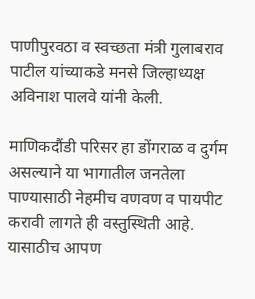पाणीपुरवठा व स्वच्छता मंत्री गुलाबराव पाटील यांच्याकडे मनसे जिल्हाध्यक्ष अविनाश पालवे यांनी केली.

माणिकदौंडी परिसर हा डोंगराळ व दुर्गम असल्याने या भागातील जनतेला पाण्यासाठी नेहमीच वणवण व पायपीट करावी लागते ही वस्तुस्थिती आहे. यासाठीच आपण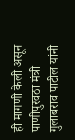ही मागणी केली असून पाणीपुरवठा मंत्री गुलाबराव पाटील यांनी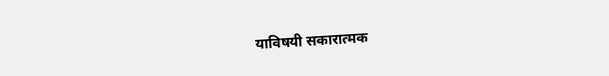याविषयी सकारात्मक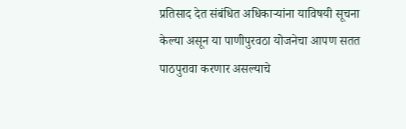प्रतिसाद देत संबंधित अधिकाऱ्यांना याविषयी सूचना केल्या असून या पाणीपुरवठा योजनेचा आपण सतत पाठपुरावा करणार असल्याचे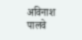अविनाश पालवे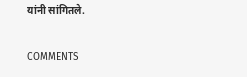यांनी सांगितले.

COMMENTS